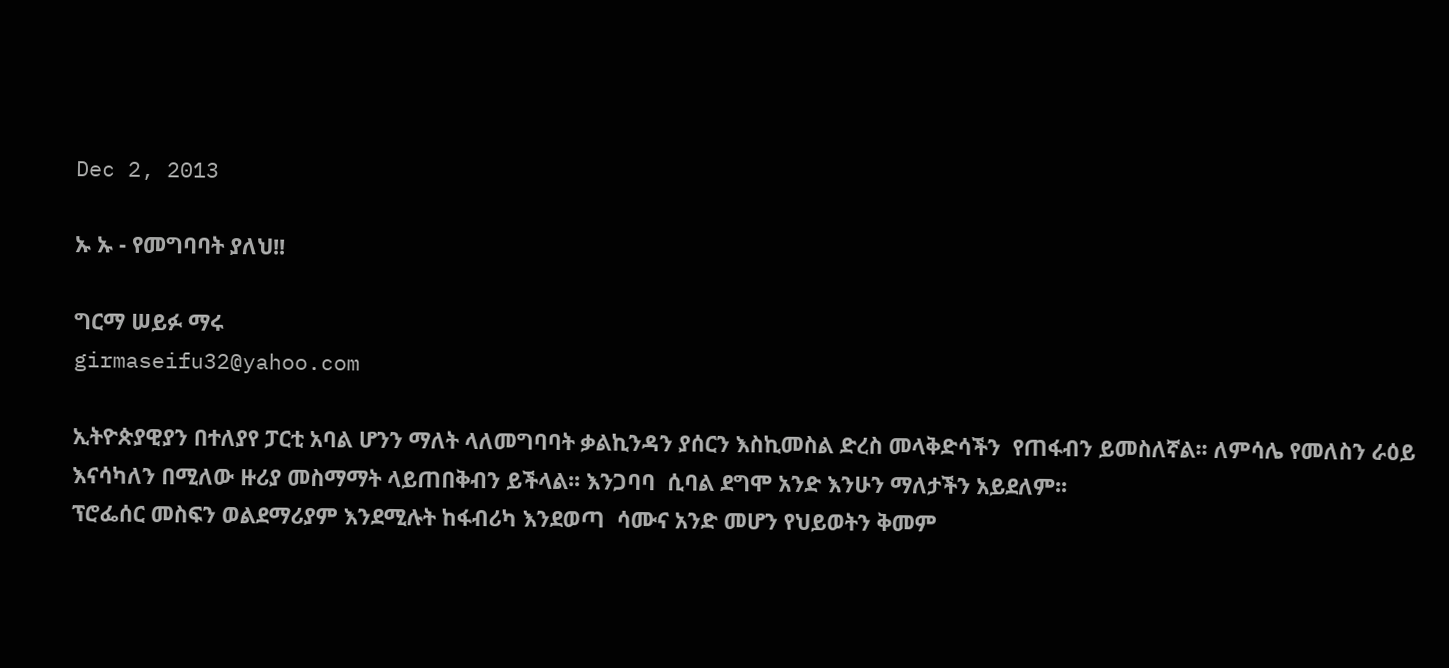Dec 2, 2013

ኡ ኡ - የመግባባት ያለህ!!

ግርማ ሠይፉ ማሩ
girmaseifu32@yahoo.com

ኢትዮጵያዊያን በተለያየ ፓርቲ አባል ሆንን ማለት ላለመግባባት ቃልኪንዳን ያሰርን እስኪመስል ድረስ መላቅድሳችን  የጠፋብን ይመስለኛል፡፡ ለምሳሌ የመለስን ራዕይ እናሳካለን በሚለው ዙሪያ መስማማት ላይጠበቅብን ይችላል፡፡ እንጋባባ  ሲባል ደግሞ አንድ እንሁን ማለታችን አይደለም፡፡
ፕሮፌሰር መስፍን ወልደማሪያም እንደሚሉት ከፋብሪካ እንደወጣ  ሳሙና አንድ መሆን የህይወትን ቅመም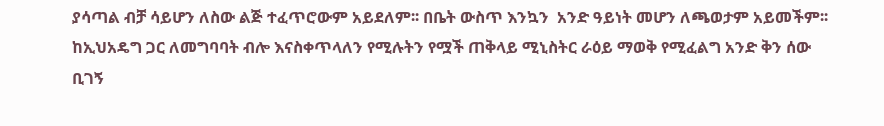ያሳጣል ብቻ ሳይሆን ለስው ልጅ ተፈጥሮውም አይደለም፡፡ በቤት ውስጥ እንኳን  አንድ ዓይነት መሆን ለጫወታም አይመችም፡፡ ከኢህአዴግ ጋር ለመግባባት ብሎ እናስቀጥላለን የሚሉትን የሟች ጠቅላይ ሚኒስትር ራዕይ ማወቅ የሚፈልግ አንድ ቅን ሰው ቢገኝ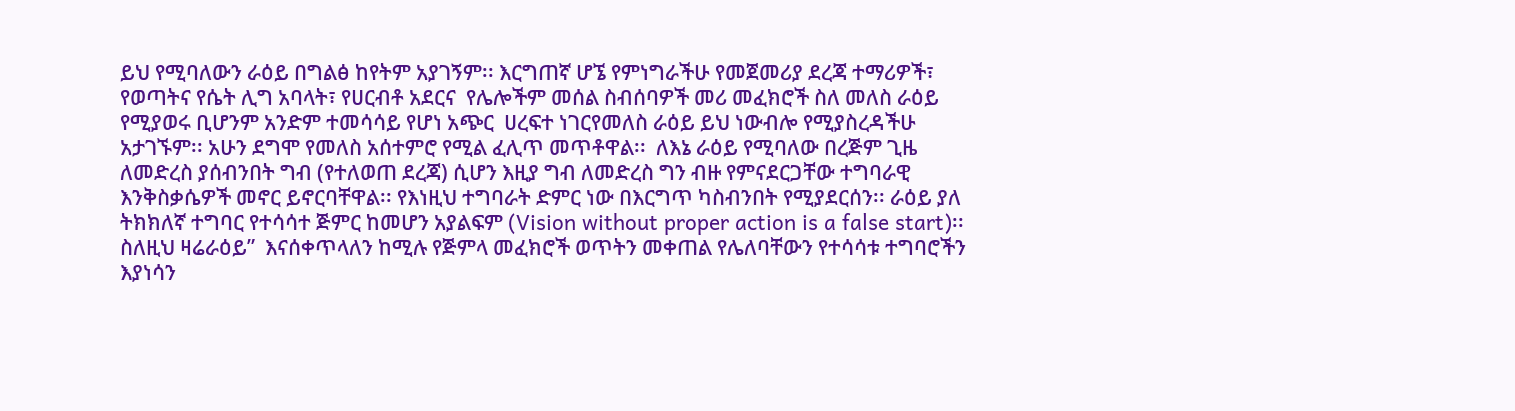ይህ የሚባለውን ራዕይ በግልፅ ከየትም አያገኝም፡፡ እርግጠኛ ሆኜ የምነግራችሁ የመጀመሪያ ደረጃ ተማሪዎች፣ የወጣትና የሴት ሊግ አባላት፣ የሀርብቶ አደርና  የሌሎችም መሰል ስብሰባዎች መሪ መፈክሮች ስለ መለስ ራዕይ የሚያወሩ ቢሆንም አንድም ተመሳሳይ የሆነ አጭር  ሀረፍተ ነገርየመለስ ራዕይ ይህ ነውብሎ የሚያስረዳችሁ አታገኙም፡፡ አሁን ደግሞ የመለስ አሰተምሮ የሚል ፈሊጥ መጥቶዋል፡፡  ለእኔ ራዕይ የሚባለው በረጅም ጊዜ ለመድረስ ያሰብንበት ግብ (የተለወጠ ደረጃ) ሲሆን እዚያ ግብ ለመድረስ ግን ብዙ የምናደርጋቸው ተግባራዊ  እንቅስቃሴዎች መኖር ይኖርባቸዋል፡፡ የእነዚህ ተግባራት ድምር ነው በእርግጥ ካስብንበት የሚያደርሰን፡፡ ራዕይ ያለ ትክክለኛ ተግባር የተሳሳተ ጅምር ከመሆን አያልፍም (Vision without proper action is a false start)፡፡ ስለዚህ ዛሬራዕይ”  እናሰቀጥላለን ከሚሉ የጅምላ መፈክሮች ወጥትን መቀጠል የሌለባቸውን የተሳሳቱ ተግባሮችን እያነሳን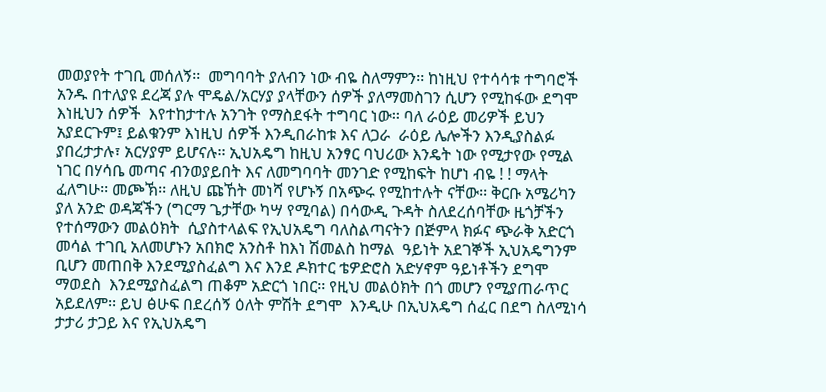መወያየት ተገቢ መሰለኝ፡፡  መግባባት ያለብን ነው ብዬ ስለማምን፡፡ ከነዚህ የተሳሳቱ ተግባሮች አንዱ በተለያዩ ደረጃ ያሉ ሞዴል/አርሃያ ያላቸውን ሰዎች ያለማመስገን ሲሆን የሚከፋው ደግሞ እነዚህን ሰዎች  እየተከታተሉ አንገት የማስደፋት ተግባር ነው፡፡ ባለ ራዕይ መሪዎች ይህን አያደርጉም፤ ይልቁንም እነዚህ ሰዎች እንዲበራከቱ እና ለጋራ  ራዕይ ሌሎችን እንዲያስልፉ ያበረታታሉ፣ አርሃያም ይሆናሉ፡፡ ኢህአዴግ ከዚህ አንፃር ባህሪው እንዴት ነው የሚታየው የሚል ነገር በሃሳቤ መጣና ብንወያይበት እና ለመግባባት መንገድ የሚከፍት ከሆነ ብዬ ! ! ማላት ፈለግሁ፡፡ መጮኽ፡፡ ለዚህ ጩኸት መነሻ የሆኑኝ በአጭሩ የሚከተሉት ናቸው፡፡ ቅርቡ አሜሪካን ያለ አንድ ወዳጃችን (ግርማ ጌታቸው ካሣ የሚባል) በሳውዲ ጉዳት ስለደረሰባቸው ዜጎቻችን የተሰማውን መልዕክት  ሲያስተላልፍ የኢህአዴግ ባለስልጣናትን በጅምላ ክፉና ጭራቅ አድርጎ መሳል ተገቢ አለመሆኑን አበክሮ አንስቶ ከእነ ሽመልስ ከማል  ዓይነት አደገኞች ኢህአዴግንም ቢሆን መጠበቅ እንደሚያስፈልግ እና እንደ ዶክተር ቴዎድሮስ አድሃኖም ዓይነቶችን ደግሞ ማወደስ  እንደሚያስፈልግ ጠቆም አድርጎ ነበር፡፡ የዚህ መልዕክት በጎ መሆን የሚያጠራጥር አይደለም፡፡ ይህ ፅሁፍ በደረሰኝ ዕለት ምሽት ደግሞ  እንዲሁ በኢህአዴግ ሰፈር በደግ ስለሚነሳ ታታሪ ታጋይ እና የኢህአዴግ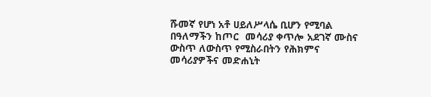ሹመኛ የሆነ አቶ ሀይለሥላሴ ቢሆን የሚባል በዓለማችን ከጦር  መሳሪያ ቀጥሎ አደገኛ ሙስና ውስጥ ለውስጥ የሚስራበትን የሕክምና መሳሪያዎችና መድሐኒት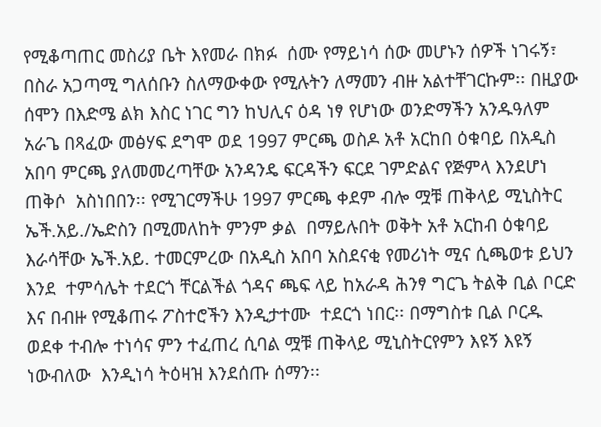የሚቆጣጠር መስሪያ ቤት እየመራ በክፉ  ሰሙ የማይነሳ ሰው መሆኑን ሰዎች ነገሩኝ፣ በስራ አጋጣሚ ግለሰቡን ስለማውቀው የሚሉትን ለማመን ብዙ አልተቸገርኩም፡፡ በዚያው ሰሞን በእድሜ ልክ እስር ነገር ግን ከህሊና ዕዳ ነፃ የሆነው ወንድማችን አንዱዓለም አራጌ በጻፈው መፅሃፍ ደግሞ ወደ 1997 ምርጫ ወስዶ አቶ አርከበ ዕቁባይ በአዲስ አበባ ምርጫ ያለመመረጣቸው አንዳንዴ ፍርዳችን ፍርደ ገምድልና የጅምላ እንደሆነ ጠቅሶ  አስነበበን፡፡ የሚገርማችሁ 1997 ምርጫ ቀደም ብሎ ሟቹ ጠቅላይ ሚኒስትር ኤች.አይ./ኤድስን በሚመለከት ምንም ቃል  በማይሉበት ወቅት አቶ አርከብ ዕቁባይ እራሳቸው ኤች.አይ. ተመርምረው በአዲስ አበባ አስደናቂ የመሪነት ሚና ሲጫወቱ ይህን እንደ  ተምሳሌት ተደርጎ ቸርልችል ጎዳና ጫፍ ላይ ከአራዳ ሕንፃ ግርጌ ትልቅ ቢል ቦርድ እና በብዙ የሚቆጠሩ ፖስተሮችን እንዲታተሙ  ተደርጎ ነበር፡፡ በማግስቱ ቢል ቦርዱ ወደቀ ተብሎ ተነሳና ምን ተፈጠረ ሲባል ሟቹ ጠቅላይ ሚኒስትርየምን እዩኝ እዩኝ ነውብለው  እንዲነሳ ትዕዛዝ እንደሰጡ ሰማን፡፡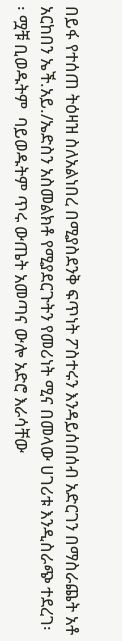በይፋ የተሰጠ ትዕዛዝ ስለአልነበረ በሚያስደንቅ ፍጥነት ፖስተሩን እንዳይሰበሰብ አድርገን በማስራጨት አቶ አርከበን ኤች.አይ./ኤድስን አስመልክቶ የሚያደርጉትን የመሪነት ሚና በመላው ሀገሪቱ እንዲስራጭ ተደረገ፡፡ ሟቹ ቢወዱትም  ባይወዱትም ጥሩ ውጤት አመጣና ውሎ አድሮ እራሳቸው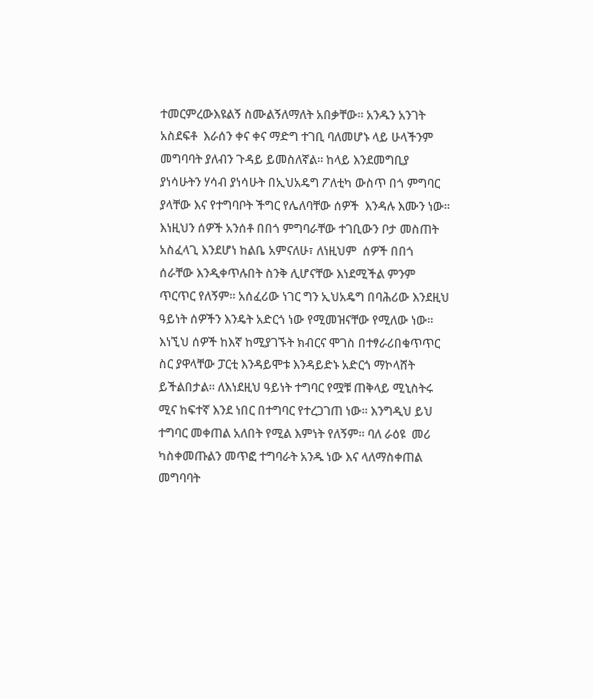ተመርምረውእዩልኝ ስሙልኝለማለት አበቃቸው፡፡ አንዱን አንገት አስደፍቶ  እራሰን ቀና ቀና ማድግ ተገቢ ባለመሆኑ ላይ ሁላችንም መግባባት ያለብን ጉዳይ ይመስለኛል፡፡ ከላይ እንደመግቢያ ያነሳሁትን ሃሳብ ያነሳሁት በኢህአዴግ ፖለቲካ ውስጥ በጎ ምግባር ያላቸው እና የተግባቦት ችግር የሌለባቸው ሰዎች  እንዳሉ እሙን ነው፡፡ እነዚህን ሰዎች አንሰቶ በበጎ ምግባራቸው ተገቢውን ቦታ መስጠት አስፈላጊ እንደሆነ ከልቤ አምናለሁ፣ ለነዚህም  ሰዎች በበጎ ሰራቸው እንዲቀጥሉበት ስንቅ ሊሆናቸው እነደሚችል ምንም ጥርጥር የለኝም፡፡ አሰፈሪው ነገር ግን ኢህአዴግ በባሕሪው እንደዚህ ዓይነት ሰዎችን እንዴት አድርጎ ነው የሚመዝናቸው የሚለው ነው፡፡ እነኚህ ሰዎች ከእኛ ከሚያገኙት ክብርና ሞገስ በተፃራሪበቁጥጥር ስር ያዋላቸው ፓርቲ እንዳይሞቱ እንዳይድኑ አድርጎ ማኮላሸት ይችልበታል፡፡ ለእነደዚህ ዓይነት ተግባር የሟቹ ጠቅላይ ሚኒስትሩ ሚና ከፍተኛ እንደ ነበር በተግባር የተረጋገጠ ነው፡፡ እንግዲህ ይህ ተግባር መቀጠል አለበት የሚል እምነት የለኝም፡፡ ባለ ራዕዩ  መሪ ካስቀመጡልን መጥፎ ተግባራት አንዱ ነው እና ላለማስቀጠል መግባባት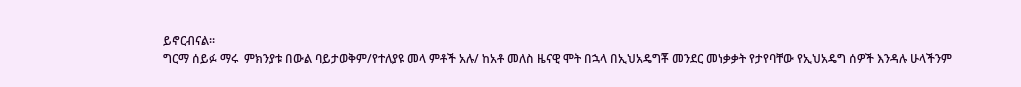ይኖርብናል፡፡
ግርማ ሰይፉ ማሩ  ምክንያቱ በውል ባይታወቅም/የተለያዩ መላ ምቶች አሉ/ ከአቶ መለስ ዜናዊ ሞት በኋላ በኢህአዴግቾ መንደር መነቃቃት የታየባቸው የኢህአዴግ ሰዎች እንዳሉ ሁላችንም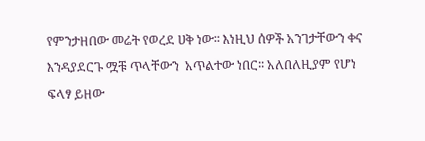የምንታዘበው መሬት የወረደ ሀቅ ነው፡፡ እነዚህ ሰዎች አንገታቸውን ቀና እንዳያደርጉ ሟቹ ጥላቸውን  አጥልተው ነበር፡፡ አለበለዚያም የሆነ ፍላፃ ይዘው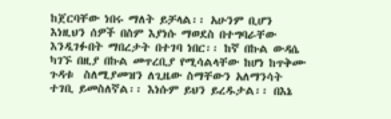ከጀርባቸው ነበሩ ማለት ይቻላል፡፡ አሁንም ቢሆን እነዚህን ሰዎች በስም እያነሱ ማወደስ በተግባራቸው እንዲገፉበት ማበረታት በተገባ ነበር፡፡ ከኛ በኩል ውዳሴ ካገኙ በዚያ በኩል መጥረቢያ የሚሳልላቸው ከሆነ ከጥቅሙ ጉዳቱ  ስለሚያመዝን ለጊዜው ስማቸውን አለማንሳት ተገቢ ይመስለኛል፡፡ እነሱም ይህን ይረዱታል፡፡ በእኔ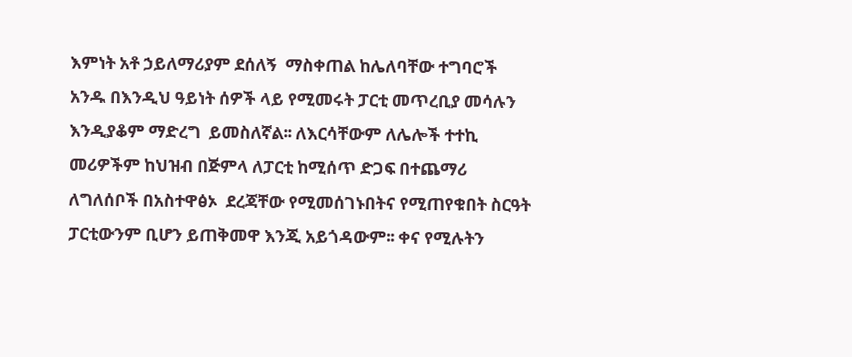እምነት አቶ ኃይለማሪያም ደሰለኝ  ማስቀጠል ከሌለባቸው ተግባሮች አንዱ በእንዲህ ዓይነት ሰዎች ላይ የሚመሩት ፓርቲ መጥረቢያ መሳሉን እንዲያቆም ማድረግ  ይመስለኛል፡፡ ለእርሳቸውም ለሌሎች ተተኪ መሪዎችም ከህዝብ በጅምላ ለፓርቲ ከሚሰጥ ድጋፍ በተጨማሪ ለግለሰቦች በአስተዋፅኦ  ደረጃቸው የሚመሰገኑበትና የሚጠየቁበት ስርዓት ፓርቲውንም ቢሆን ይጠቅመዋ እንጂ አይጎዳውም፡፡ ቀና የሚሉትን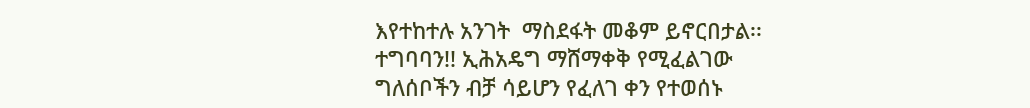እየተከተሉ አንገት  ማስደፋት መቆም ይኖርበታል፡፡ ተግባባን!! ኢሕአዴግ ማሸማቀቅ የሚፈልገው ግለሰቦችን ብቻ ሳይሆን የፈለገ ቀን የተወሰኑ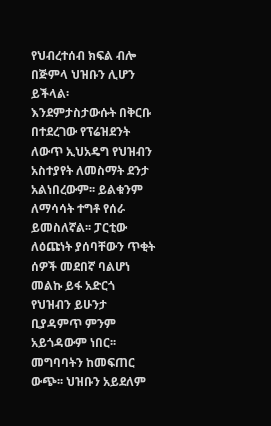የህብረተሰብ ክፍል ብሎ በጅምላ ህዝቡን ሊሆን ይችላል፡ እንደምታስታውሱት በቅርቡ በተደረገው የፕሬዝደንት ለውጥ ኢህአዴግ የህዝብን አስተያየት ለመስማት ደንታ አልነበረውም፡፡ ይልቁንም ለማሳሳት ተግቶ የሰራ ይመስለኛል፡፡ ፓርቲው ለዕጩነት ያሰባቸውን ጥቂት ሰዎች መደበኛ ባልሆነ መልኩ ይፋ አድርጎ የህዝብን ይሁንታ ቢያዳምጥ ምንም አይጎዳውም ነበር፡፡ መግባባትን ከመፍጠር ውጭ፡፡ ህዝቡን አይደለም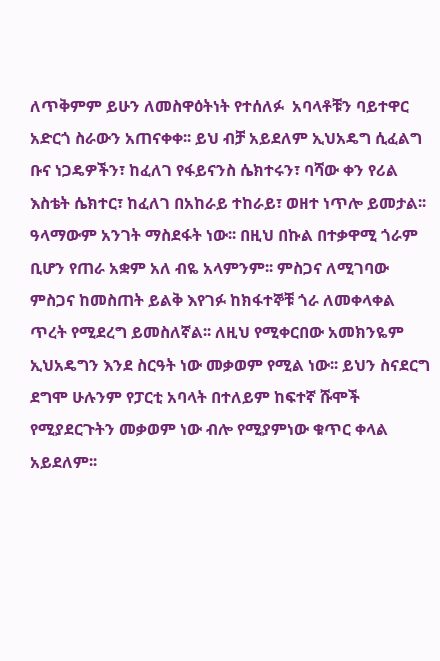ለጥቅምም ይሁን ለመስዋዕትነት የተሰለፉ  አባላቶቹን ባይተዋር አድርጎ ስራውን አጠናቀቀ፡፡ ይህ ብቻ አይደለም ኢህአዴግ ሲፈልግ ቡና ነጋዴዎችን፣ ከፈለገ የፋይናንስ ሴክተሩን፣ ባሻው ቀን የሪል እስቴት ሴክተር፣ ከፈለገ በአከራይ ተከራይ፣ ወዘተ ነጥሎ ይመታል፡፡ ዓላማውም አንገት ማስደፋት ነው፡፡ በዚህ በኩል በተቃዋሚ ጎራም ቢሆን የጠራ አቋም አለ ብዬ አላምንም፡፡ ምስጋና ለሚገባው ምስጋና ከመስጠት ይልቅ እየገፉ ከክፋተኞቹ ጎራ ለመቀላቀል ጥረት የሚደረግ ይመስለኛል፡፡ ለዚህ የሚቀርበው አመክንዬም ኢህአዴግን እንደ ስርዓት ነው መቃወም የሚል ነው፡፡ ይህን ስናደርግ ደግሞ ሁሉንም የፓርቲ አባላት በተለይም ከፍተኛ ሹሞች የሚያደርጉትን መቃወም ነው ብሎ የሚያምነው ቁጥር ቀላል  አይደለም፡፡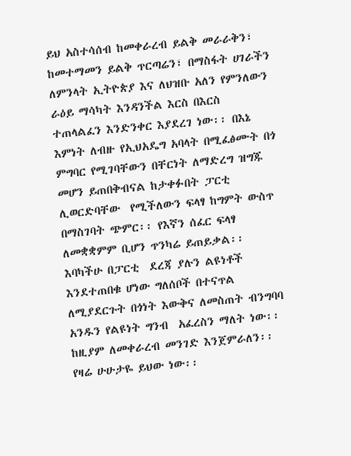ይህ አስተሳሰብ ከመቀራረብ ይልቅ መራራቅን፣ ከመተማመን ይልቅ ጥርጣሬን፣ በማስፋት ሀገራችን ለምንላት ኢትዮጵያ እና ለህዝቡ አለን የምንለውን ራዕይ ማሳካት እንዳንችል እርስ በእርስ ተጠላልፈን እንድንቀር እያደረገ ነው፡፡ በእኔ እምነት ለብዙ የኢህአዴግ አባላት በሚፈፅሙት በጎ ምግባር የሚገባቸውን በቸርነት ለማድረግ ዝግጁ መሆን ይጠበቅብናል ከታቀፉበት ፓርቲ ሊወርድባቸው  የሚችለውን ፍላፃ ከግምት ውስጥ በማስገባት ጭምር፡፡ የእኛን ሰፈር ፍላፃ ለመቋቋምም ቢሆን ጥንካሬ ይጠይቃል፡፡ እባካችሁ በፓርቲ  ደረጃ ያሉን ልዩነቶች እንደተጠበቁ ሆነው ግለሰቦች በተናጥል ለሚያደርጉት በጎነት እውቅና ለመስጠት ብንግባባ አንዱን የልዩነት ግንብ  አፈረስን ማለት ነው፡፡ ከዚያም ለመቀራረብ መንገድ እንጀምራለን፡፡ የዛሬ ሁሁታዬ ይህው ነው፡፡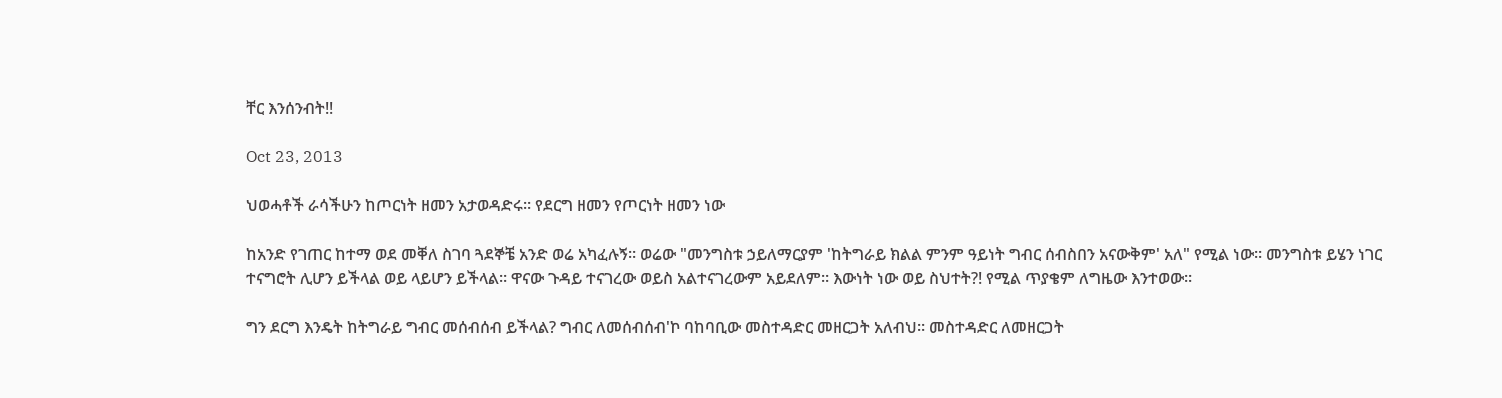ቸር እንሰንብት!!

Oct 23, 2013

ህወሓቶች ራሳችሁን ከጦርነት ዘመን አታወዳድሩ። የደርግ ዘመን የጦርነት ዘመን ነው

ከአንድ የገጠር ከተማ ወደ መቐለ ስገባ ጓደኞቼ አንድ ወሬ አካፈሉኝ። ወሬው "መንግስቱ ኃይለማርያም 'ከትግራይ ክልል ምንም ዓይነት ግብር ሰብስበን አናውቅም' አለ" የሚል ነው። መንግስቱ ይሄን ነገር ተናግሮት ሊሆን ይችላል ወይ ላይሆን ይችላል። ዋናው ጉዳይ ተናገረው ወይስ አልተናገረውም አይደለም። እውነት ነው ወይ ስህተት?! የሚል ጥያቄም ለግዜው እንተወው።

ግን ደርግ እንዴት ከትግራይ ግብር መሰብሰብ ይችላል? ግብር ለመሰብሰብ'ኮ ባከባቢው መስተዳድር መዘርጋት አለብህ። መስተዳድር ለመዘርጋት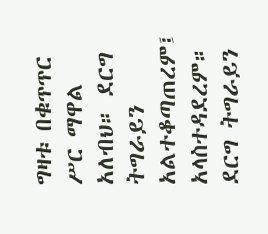ግዛቱ በቁጥጥር ሥር ማዋል አለብህ። ደርግ ትግራይን አልተቆጣጠረም፤ አላስተዳደረም። ደርግ ትግራይን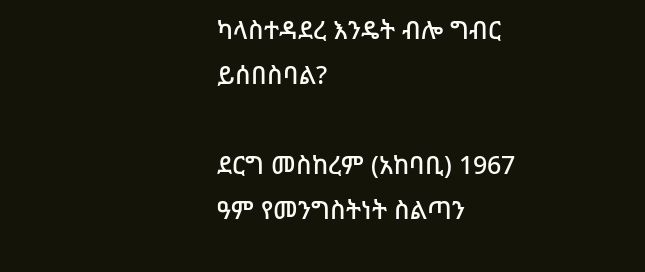ካላስተዳደረ እንዴት ብሎ ግብር ይሰበስባል?

ደርግ መስከረም (አከባቢ) 1967 ዓም የመንግስትነት ስልጣን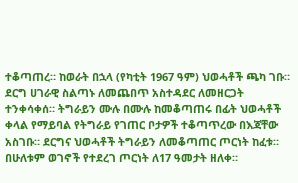ተቆጣጠረ። ከወራት በኋላ (የካቲት 1967 ዓም) ህወሓቶች ጫካ ገቡ። ደርግ ሀገራዊ ስልጣኑ ለመጨበጥ አስተዳደር ለመዘርጋት ተንቀሳቀሰ። ትግራይን ሙሉ በሙሉ ከመቆጣጠሩ በፊት ህወሓቶች ቀላል የማይባል የትግራይ የገጠር ቦታዎች ተቆጣጥረው በእጃቸው አስገቡ። ደርግና ህወሓቶች ትግራይን ለመቆጣጠር ጦርነት ከፈቱ። በሁለቱም ወገኖች የተደረገ ጦርነት ለ17 ዓመታት ዘለቀ።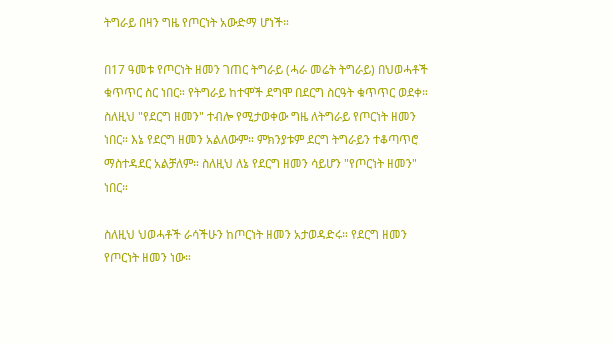ትግራይ በዛን ግዜ የጦርነት አውድማ ሆነች።

በ17 ዓመቱ የጦርነት ዘመን ገጠር ትግራይ (ሓራ መሬት ትግራይ) በህወሓቶች ቁጥጥር ስር ነበር። የትግራይ ከተሞች ደግሞ በደርግ ስርዓት ቁጥጥር ወደቀ። ስለዚህ "የደርግ ዘመን" ተብሎ የሚታወቀው ግዜ ለትግራይ የጦርነት ዘመን ነበር። እኔ የደርግ ዘመን አልለውም። ምክንያቱም ደርግ ትግራይን ተቆጣጥሮ ማስተዳደር አልቻለም። ስለዚህ ለኔ የደርግ ዘመን ሳይሆን "የጦርነት ዘመን" ነበር።

ስለዚህ ህወሓቶች ራሳችሁን ከጦርነት ዘመን አታወዳድሩ። የደርግ ዘመን የጦርነት ዘመን ነው።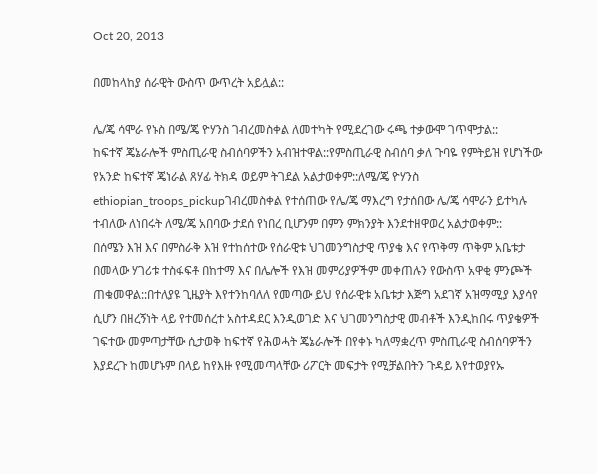Oct 20, 2013

በመከላከያ ሰራዊት ውስጥ ውጥረት አይሏል::

ሌ/ጄ ሳሞራ የኑስ በሜ/ጄ ዮሃንስ ገብረመስቀል ለመተካት የሚደረገው ሩጫ ተቃውሞ ገጥሞታል::
ከፍተኛ ጄኔራሎች ምስጢራዊ ስብሰባዎችን አብዝተዋል::የምስጢራዊ ስብሰባ ቃለ ጉባዬ የምትይዝ የሆነችው የአንድ ከፍተኛ ጄነራል ጸሃፊ ትክዳ ወይም ትገደል አልታወቀም::ለሜ/ጄ ዮሃንስ ethiopian_troops_pickupገብረመስቀል የተሰጠው የሌ/ጄ ማእረግ የታሰበው ሌ/ጄ ሳሞራን ይተካሉ ተብለው ለነበሩት ለሜ/ጄ አበባው ታደሰ የነበረ ቢሆንም በምን ምክንያት እንደተዘዋወረ አልታወቀም::
በሰሜን እዝ እና በምስራቅ እዝ የተከሰተው የሰራዊቱ ህገመንግስታዊ ጥያቄ እና የጥቅማ ጥቅም አቤቱታ በመላው ሃገሪቱ ተስፋፍቶ በከተማ እና በሌሎች የእዝ መምሪያዎችም መቀጠሉን የውስጥ አዋቂ ምንጮች ጠቁመዋል::በተለያዩ ጊዜያት እየተንከባለለ የመጣው ይህ የሰራዊቱ አቤቱታ እጅግ አደገኛ አዝማሚያ እያሳየ ሲሆን በዘረኝነት ላይ የተመሰረተ አስተዳደር እንዲወገድ እና ህገመንግስታዊ መብቶች እንዲከበሩ ጥያቄዎች ገፍተው መምጣታቸው ሲታወቅ ከፍተኛ የሕወሓት ጄኔራሎች በየቀኑ ካለማቋረጥ ምስጢራዊ ስብሰባዎችን እያደረጉ ከመሆኑም በላይ ከየእዙ የሚመጣላቸው ሪፖርት መፍታት የሚቻልበትን ጉዳይ እየተወያየኡ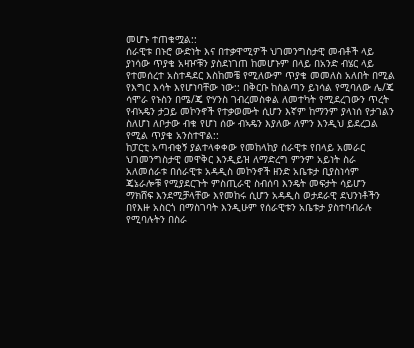መሆኑ ተጠቁሟል::
ሰራዊቱ በኑሮ ውድነት እና በተቃዋሚዎች ህገመንግስታዊ መብቶች ላይ ያነሳው ጥያቄ አዛዦቹን ያስደነገጠ ከመሆኑም በላይ በአንድ ብሄር ላይ የተመሰረተ አስተዳደር እስከመቼ የሚለውም ጥያቄ መመለስ አለበት በሚል የእግር እሳት እየሆነባቸው ነው:: በቅርቡ ከስልጣን ይነሳል የሚባለው ሌ/ጄ ሳሞራ የኑስን በሜ/ጄ ዮሃንስ ገብረመስቀል ለመተካት የሚደረገውን ጥረት የብኣዴን ታጋይ መኮንኖች የተቃወሙት ሲሆን እኛም ከማንም ያላነሰ የታገልን ስለሆነ ለቦታው ብቁ የሆነ ሰው ብኣዴን እያለው ለምን እንዲህ ይደረጋል የሚል ጥያቄ አንስተዋል::
ከፓርቲ አጣብቂኝ ያልተላቀቀው የመከላከያ ሰራዊቱ የበላይ አመራር ህገመንግስታዊ መዋቅር እንዲይዝ ለማድረግ ምንም አይነት ስራ አለመሰራቱ በሰራዊቱ አዳዲስ መኮንኖች ዘንድ አቤቱታ ቢያስነሳም ጄኔራሎቹ የሚያደርጉት ምስጢራዊ ስብሰባ እንዴት መፍታት ሳይሆን ማክሸፍ እንደሚቻላቸው እየመከሩ ሲሆን አዳዲስ ወታደራዊ ደህንነቶችን በየእዙ አስርጎ በማስገባት እንዲሁም የሰራዊቱን አቤቱታ ያስተባብራሉ የሚባሉትን በስራ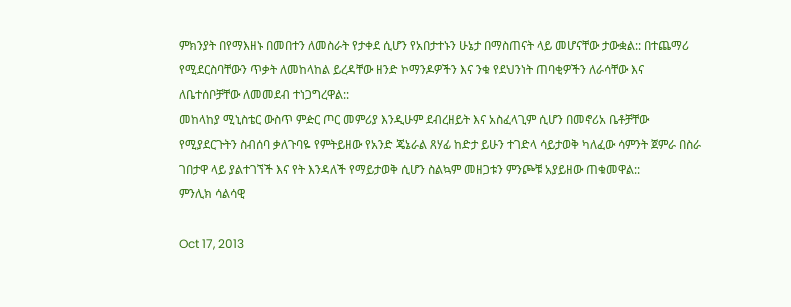ምክንያት በየማእዘኑ በመበተን ለመስራት የታቀደ ሲሆን የአበታተኑን ሁኔታ በማስጠናት ላይ መሆናቸው ታውቋል:: በተጨማሪ የሚደርስባቸውን ጥቃት ለመከላከል ይረዳቸው ዘንድ ኮማንዶዎችን እና ንቁ የደህንነት ጠባቂዎችን ለራሳቸው እና ለቤተሰቦቻቸው ለመመደብ ተነጋግረዋል::
መከላከያ ሚኒስቴር ውስጥ ምዽር ጦር መምሪያ እንዲሁም ደብረዘይት እና አስፈላጊም ሲሆን በመኖሪአ ቤቶቻቸው የሚያደርጉትን ስብሰባ ቃለጉባዬ የምትይዘው የአንድ ጄኔራል ጸሃፊ ከድታ ይሁን ተገድላ ሳይታወቅ ካለፈው ሳምንት ጀምራ በስራ ገበታዋ ላይ ያልተገኘች እና የት እንዳለች የማይታወቅ ሲሆን ስልኳም መዘጋቱን ምንጮቹ አያይዘው ጠቁመዋል::
ምንሊክ ሳልሳዊ

Oct 17, 2013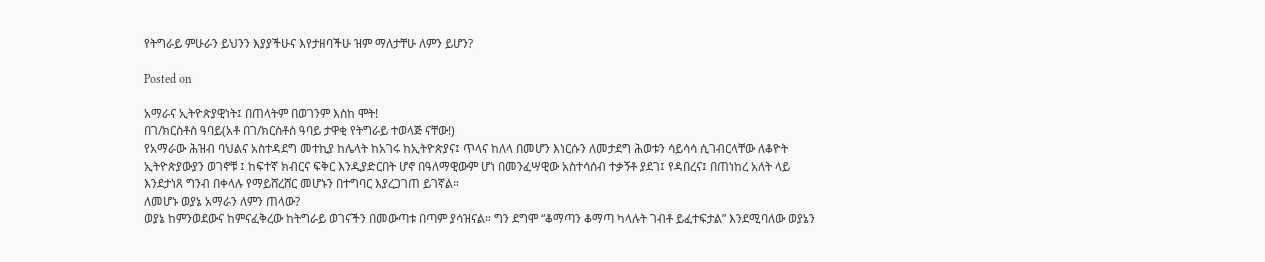የትግራይ ምሁራን ይህንን እያያችሁና እየታዘባችሁ ዝም ማለታቸሁ ለምን ይሆን?

Posted on

አማራና ኢትዮጵያዊነት፤ በጠላትም በወገንም እስከ ሞት!
በገ/ክርስቶስ ዓባይ(አቶ በገ/ክርስቶስ ዓባይ ታዋቂ የትግራይ ተወላጅ ናቸው!)
የአማራው ሕዝብ ባህልና አስተዳደግ መተኪያ ከሌላት ከአገሩ ከኢትዮጵያና፤ ጥላና ከለላ በመሆን እነርሱን ለመታደግ ሕወቱን ሳይሳሳ ሲገብርላቸው ለቆዮት ኢትዮጵያውያን ወገኖቹ ፤ ከፍተኛ ክብርና ፍቅር እንዲያድርበት ሆኖ በዓለማዊውም ሆነ በመንፈሣዊው አስተሳሰብ ተቃኝቶ ያደገ፤ የዳበረና፤ በጠነከረ አለት ላይ እንደታነጸ ግንብ በቀላሉ የማይሸረሸር መሆኑን በተግባር እያረጋገጠ ይገኛል።
ለመሆኑ ወያኔ አማራን ለምን ጠላው?
ወያኔ ከምንወደውና ከምናፈቅረው ከትግራይ ወገናችን በመውጣቱ በጣም ያሳዝናል። ግን ደግሞ “ቆማጣን ቆማጣ ካላሉት ገብቶ ይፈተፍታል” እንደሚባለው ወያኔን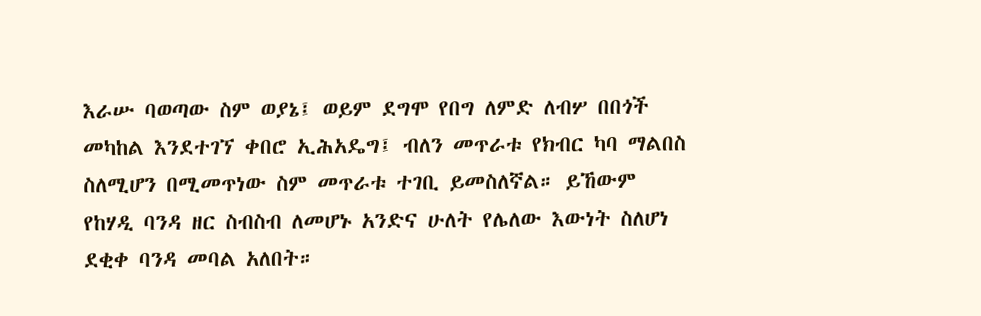እራሡ ባወጣው ስም ወያኔ፤ ወይም ደግሞ የበግ ለምድ ለብሦ በበጎች መካከል እንደተገኘ ቀበሮ ኢሕአዴግ፤ ብለን መጥራቱ የክብር ካባ ማልበስ ስለሚሆን በሚመጥነው ስም መጥራቱ ተገቢ ይመስለኛል። ይኸውም የከሃዲ ባንዳ ዘር ስብስብ ለመሆኑ አንድና ሁለት የሌለው እውነት ስለሆነ ደቂቀ ባንዳ መባል አለበት።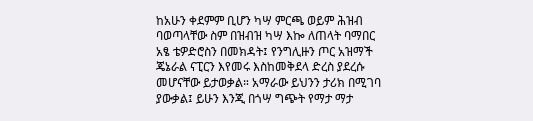ከአሁን ቀደምም ቢሆን ካሣ ምርጫ ወይም ሕዝብ ባወጣላቸው ስም በዝብዝ ካሣ እኰ ለጠላት ባማበር አፄ ቴዎድሮስን በመክዳት፤ የንግሊዙን ጦር አዝማች ጄኔራል ናፒርን እየመሩ እስከመቅደላ ድረስ ያደረሱ መሆናቸው ይታወቃል። አማራው ይህንን ታሪክ በሚገባ ያውቃል፤ ይሁን እንጂ በጎሣ ግጭት የማታ ማታ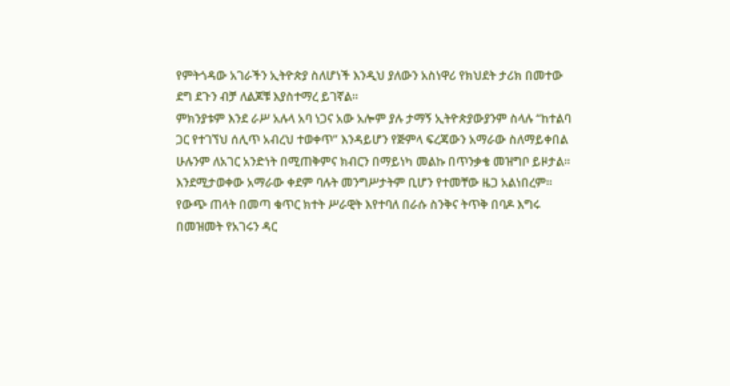የምትጎዳው አገራችን ኢትዮጵያ ስለሆነች እንዲህ ያለውን አስነዋሪ የክህደት ታሪክ በመተው ደግ ደጉን ብቻ ለልጆቹ እያስተማረ ይገኛል።
ምክንያቱም እንደ ራሥ አሉላ አባ ነጋና አው አሎም ያሉ ታማኝ ኢትዮጵያውያንም ስላሉ “ከተልባ ጋር የተገኘህ ሰሊጥ አብረህ ተወቀጥ” እንዳይሆን የጅምላ ፍረጃውን አማራው ስለማይቀበል ሁሉንም ለአገር አንድነት በሚጠቅምና ክብርን በማይነካ መልኩ በጥንቃቄ መዝግቦ ይዞታል።
እንደሚታወቀው አማራው ቀደም ባሉት መንግሥታትም ቢሆን የተመቸው ዜጋ አልነበረም። የውጭ ጠላት በመጣ ቁጥር ክተት ሥራዊት እየተባለ በራሱ ስንቅና ትጥቅ በባዶ እግሩ በመዝመት የአገሩን ዳር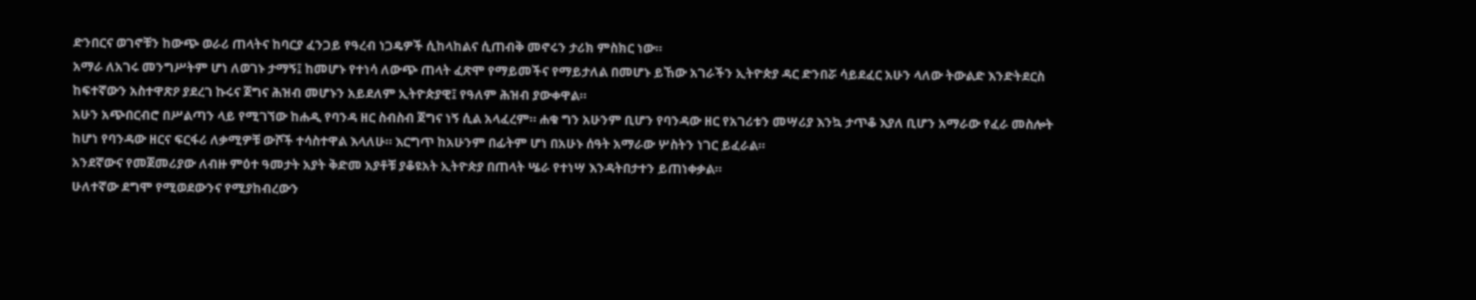ድንበርና ወገኖቹን ከውጭ ወራሪ ጠላትና ከባርያ ፈንጋይ የዓረብ ነጋዴዎች ሲከላከልና ሲጠብቅ መኖሩን ታሪክ ምስክር ነው።
አማራ ለአገሩ መንግሥትም ሆነ ለወገኑ ታማኝ፤ ከመሆኑ የተነሳ ለውጭ ጠላት ፈጽሞ የማይመችና የማይታለል በመሆኑ ይኸው አገራችን ኢትዮጵያ ዳር ድንበሯ ሳይደፈር አሁን ላለው ትውልድ እንድትደርስ ከፍተኛውን አስተዋጽዖ ያደረገ ኩሩና ጀግና ሕዝብ መሆኑን አይደለም ኢትዮጵያዊ፤ የዓለም ሕዝብ ያውቀዋል።
አሁን አጭበርብሮ በሥልጣን ላይ የሚገኘው ከሐዲ የባንዳ ዘር ስብስብ ጀግና ነኝ ሲል አላፈረም። ሐቁ ግን አሁንም ቢሆን የባንዳው ዘር የአገሪቱን መሣሪያ እንኳ ታጥቆ እያለ ቢሆን አማራው የፈራ መስሎት ከሆነ የባንዳው ዘርና ፍርፋሪ ለቃሚዎቹ ውሾች ተሳስተዋል እላለሁ። እርግጥ ከአሁንም በፊትም ሆነ በአሁኑ ሰዓት አማራው ሦስትን ነገር ይፈራል።
አንደኛውና የመጀመሪያው ለብዙ ምዕተ ዓመታት አያት ቅድመ አያቶቹ ያቆዩአት ኢትዮጵያ በጠላት ሤራ የተነሣ እንዳትበታተን ይጠነቀቃል።
ሁለተኛው ደግሞ የሚወደውንና የሚያከብረውን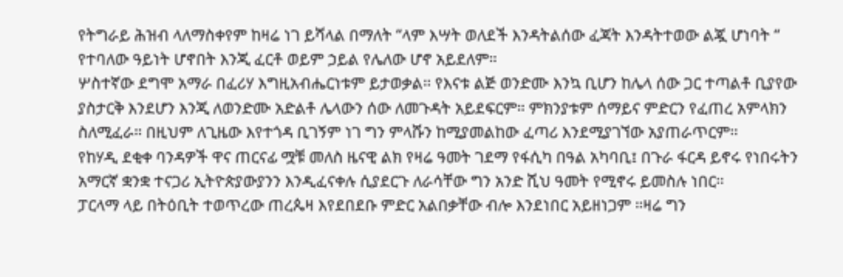የትግራይ ሕዝብ ላለማስቀየም ከዛሬ ነገ ይሻላል በማለት “ላም እሣት ወለደች እንዳትልሰው ፈጃት እንዳትተወው ልጇ ሆነባት “ የተባለው ዓይነት ሆኖበት እንጂ ፈርቶ ወይም ኃይል የሌለው ሆኖ አይደለም።
ሦስተኛው ደግሞ አማራ በፈሪሃ እግዚአብሔርነቱም ይታወቃል። የእናቱ ልጅ ወንድሙ እንኳ ቢሆን ከሌላ ሰው ጋር ተጣልቶ ቢያየው ያስታርቅ እንደሆን እንጂ ለወንድሙ አድልቶ ሌላውን ሰው ለመጉዳት አይደፍርም። ምክንያቱም ሰማይና ምድርን የፈጠረ አምላክን ስለሚፈራ። በዚህም ለጊዜው እየተጎዳ ቢገኝም ነገ ግን ምላሹን ከሚያመልከው ፈጣሪ እንደሚያገኘው አያጠራጥርም።
የከሃዲ ደቂቀ ባንዳዎች ዋና ጠርናፊ ሟቹ መለስ ዜናዊ ልክ የዛሬ ዓመት ገደማ የፋሲካ በዓል አካባቢ፤ በጉራ ፋርዳ ይኖሩ የነበሩትን አማርኛ ቋንቋ ተናጋሪ ኢትዮጵያውያንን እንዲፈናቀሉ ሲያደርጉ ለራሳቸው ግን አንድ ሺህ ዓመት የሚኖሩ ይመስሉ ነበር።
ፓርላማ ላይ በትዕቢት ተወጥረው ጠረጴዛ እየደበደቡ ምድር አልበቃቸው ብሎ እንደነበር አይዘነጋም ።ዛሬ ግን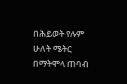በሕይወት የሉም ሁለት ሜትር በማትሞላ ጠባብ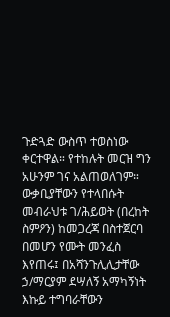ጉድጓድ ውስጥ ተወስነው ቀርተዋል። የተከሉት መርዝ ግን አሁንም ገና አልጠወለገም።
ውቃቢያቸውን የተላበሱት መብራህቱ ገ/ሕይወት (በረከት ስምዖን) ከመጋረጃ በስተጀርባ በመሆን የሙት መንፈስ እየጠሩ፤ በአሻንጉሊሊታቸው ኃ/ማርያም ደሣለኝ አማካኝነት እኩይ ተግባራቸውን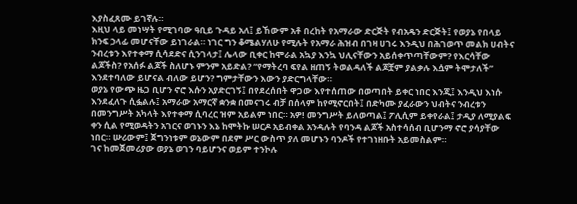እያስፈጸሙ ይገኛሉ።
እዚህ ላይ መነሣት የሚገባው ዓቢይ ጉዳይ አለ፤ ይኸውም አቶ በረከት የአማራው ድርጅት የብአዴን ድርጅት፤ የወያኔ የበላይ ክንፍ ኃላፊ መሆናቸው ይነገራል። ነገር ግን ቆሜልሃለሁ የሚሉት የአማራ ሕዝብ በገዛ ሀገሩ እንዲህ በሕገወጥ መልክ ሀብትና ንብረቱን እየተቀማ ሲሳደድና ሲንገላታ፤ ሌላው ቢቀር ከሞራል አኳያ እንኳ ህሊናቸውን አይሰቀጥጣቸውም? የእርሳቸው ልጆችስ? የአሰፉ ልጆች ስለሆኑ ምንም አይድል? “የማትረባ ፍየል ዘጠኝ ትወልዳለች ልጆቿም ያልቃሉ እሷም ትሞታለች” እንደተባለው ይሆናል ብለው ይሆን? ግምታቸውን እውን ያድርግላቸው።
ወያኔ የውጭ ዜጋ ቢሆን ኖሮ እሱን አያድርገኝ፤ በየደረሰበት ዋጋው እየተሰጠው በወጣበት ይቀር ነበር እንጂ፤ እንዲህ እነሱ እንደፈለጉ ሲፏልሉ፤ አማራው አማርኛ ቋንቋ በመናገሩ ብቻ በሰላም ከየሚኖርበት፤ በድካሙ ያፈራውን ህብትና ንብረቱን በመንግሥት አካላት እየተቀማ ሲባረር ዝም አይልም ነበር። አዎ! መንግሥት ይለወጣል፤ ፖሊሲም ይቀየራል፤ ታዲያ ለሚያልፍ ቀን ሲል የሚወዳትን አገርና ወገኑን እኔ ከሞትኩ ሠርዶ አይብቀል አንዳሉት የባንዳ ልጆች አስተሳሰብ ቢሆንማ ኖሮ ያሳያቸው ነበር። ሡሪውም፤ ጀግንነቱም ወኔውም በደም ሥር ውስጥ ያለ መሆኑን ባንዶች የተገነዘቡት አይመስልም።
ገና ከመጀመሪያው ወያኔ ወገን ባይሆንና ወይም ተንኮሉ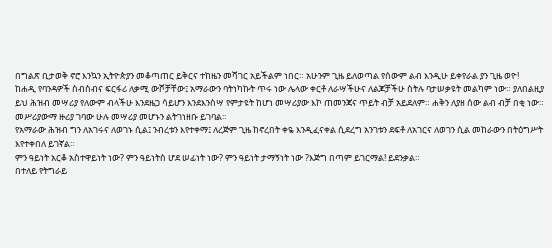በግልጽ ቢታወቅ ኖሮ እንኳን ኢትዮጵያን መቆጣጠር ይቅርና ተከዜን መሻገር አይችልም ነበር። አሁንም ጊዜ ይለወጣል የሰውም ልብ እንዲሁ ይቀየራል ያን ጊዜ ወዮ!
ከሐዲ የባንዳዎች ስብስብና ፍርፋሪ ለቃሚ ውሾቻቸው፤ አማራውን ባትነካኩት ጥሩ ነው ሌላው ቀርቶ ለራሣችሁና ለልጆቻችሁ ስትሉ ባታሠቃዩት መልካም ነው። ያለበልዚያ ይህ ሕዝብ መሣሪያ የለውም ብላችሁ እንደዜጋ ሳይሆን እንደእንስሣ የምታዩት ከሆነ መሣሪያው እኮ ጠመንጃና ጥይት ብቻ አይደለም። ሐቅን ለያዘ ሰው ልብ ብቻ በቂ ነው። መሥሪያውማ ዙሪያ ገባው ሁሉ መሣሪያ መሆኑን ልትገነዘቡ ይገባል።
የአማራው ሕዝብ ግን ለአገሩና ለወገኑ ሲል፤ ንብረቱን እየተቀማ፤ ለረጅም ጊዜ ከኖረበት ቀዬ እንዲፈናቀል ሲደረግ አንገቱን ደፍቶ ለአገርና ለወገን ሲል መከራውን በትዕግሥት እየተቀበለ ይገኛል።
ምን ዓይነት አርቆ አስተዋይነት ነው? ምን ዓይነትስ ሆደ ሠፊነት ነው? ምን ዓይነት ታማኝነት ነው ?እጅግ በጣም ይገርማል! ይደንቃል።
በተለይ የትግራይ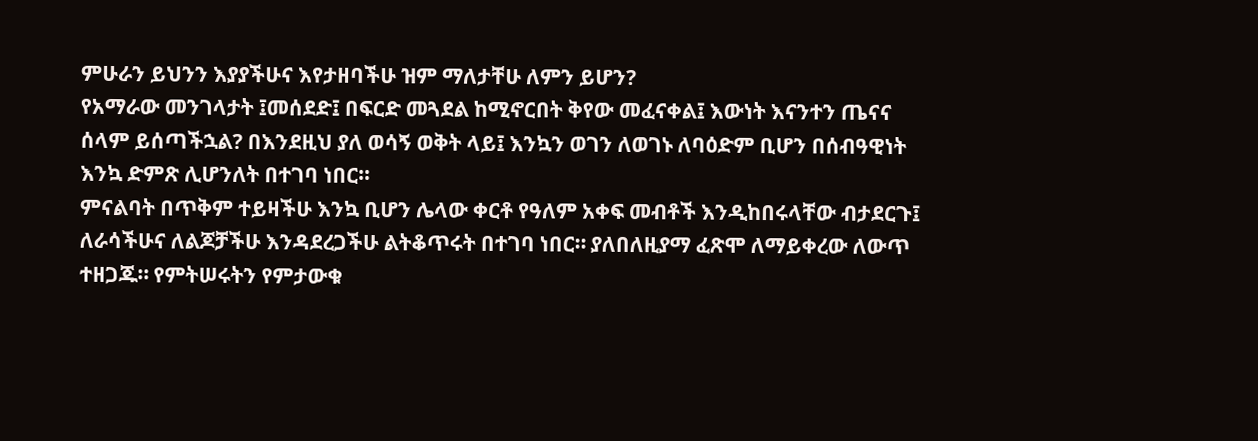ምሁራን ይህንን እያያችሁና እየታዘባችሁ ዝም ማለታቸሁ ለምን ይሆን?
የአማራው መንገላታት ፤መሰደድ፤ በፍርድ መጓደል ከሚኖርበት ቅየው መፈናቀል፤ እውነት እናንተን ጤናና ሰላም ይሰጣችኋል? በእንደዚህ ያለ ወሳኝ ወቅት ላይ፤ እንኳን ወገን ለወገኑ ለባዕድም ቢሆን በሰብዓዊነት እንኳ ድምጽ ሊሆንለት በተገባ ነበር።
ምናልባት በጥቅም ተይዛችሁ እንኳ ቢሆን ሌላው ቀርቶ የዓለም አቀፍ መብቶች እንዲከበሩላቸው ብታደርጉ፤ ለራሳችሁና ለልጆቻችሁ እንዳደረጋችሁ ልትቆጥሩት በተገባ ነበር። ያለበለዚያማ ፈጽሞ ለማይቀረው ለውጥ ተዘጋጁ። የምትሠሩትን የምታውቁ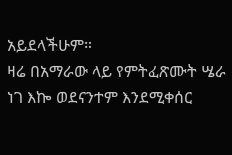አይደላችሁም።
ዛሬ በአማራው ላይ የምትፈጽሙት ሤራ ነገ እኰ ወደናንተም እንደሚቀሰር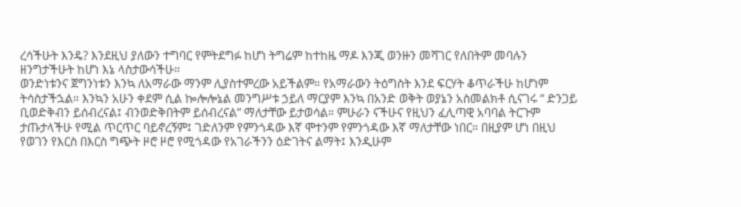ረሳችሁት እንዴ? እንደዚህ ያለውን ተግባር የምትደግፉ ከሆነ ትግሬም ከተከዜ ማዶ እንጂ ወንዙን መሻገር የለበትም መባሉን ዘንግታችሁት ከሆነ እኔ ላስታውሳችሁ።
ወንድነቱንና ጀግንነቱን እንኳ ለአማራው ማንም ሊያስተምረው አይችልም። የአማራውን ትዕግስት እንደ ፍርሃት ቆጥራችሁ ከሆነም ትሳስታችኋል። እንኳን አሁን ቀደም ሲል ኰሎሎኔል መንግሥቱ ኃይለ ማርያም እንኳ በአንድ ወቅት ወያኔን አስመልክቶ ሲናገሩ “ ድንጋይ ቢወድቅብን ይሰብረናል፤ ብንወድቅበትም ይሰብረናል” ማለታቸው ይታወሳል። ምሁራን ናችሁና የዚህን ፈሊጣዊ አባባል ትርጉም ታጡታላችሁ የሚል ጥርጥር ባይኖረኝም፤ ገድለንም የምንጎዳው እኛ ሞተንም የምንጎዳው እኛ ማለታቸው ነበር። በዚያም ሆነ በዚህ የወገን የእርስ በእርስ ግጭት ዞሮ ዞሮ የሚጎዳው የአገራችንን ዕድገትና ልማት፤ እንዲሁም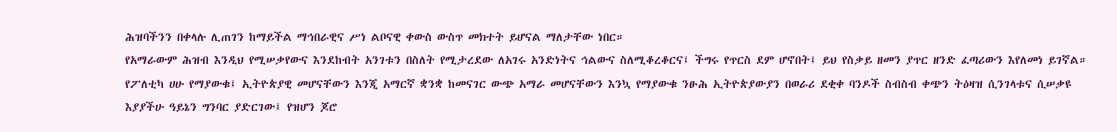ሕዝባችንን በቀላሉ ሊጠገን ከማይችል ማኅበራዊና ሥነ ልቦናዊ ቀውስ ውስጥ መክተት ይሆናል ማለታቸው ነበር።
የአማራውም ሕዝብ እንዲህ የሚሠቃየውና እንደከብት አንገቱን በስለት የሚታረደው ለአገሩ አንድነትና ኅልውና ስለሚቆረቆርና፤ ችግሩ የጥርስ ደም ሆኖበት፤ ይህ የስቃይ ዘመን ያጥር ዘንድ ፈጣሪውን እየለመነ ይገኛል። የፖለቲካ ሀሁ የማያውቁ፤ ኢትዮጵያዊ መሆናቸውን እንጂ አማርኛ ቋንቋ ከመናገር ውጭ አማራ መሆናቸውን እንኳ የማያውቁ ንፁሕ ኢትዮጵያውያን በወራሪ ደቂቀ ባንዶች ስብስብ ቀጭን ትዕዛዝ ሲንገላቱና ሲሠቃዩ እያያችሁ ዓይኔን ግንባር ያድርገው፤ የዝሆን ጆሮ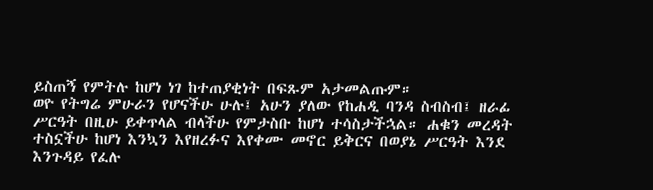ይስጠኝ የምትሉ ከሆነ ነገ ከተጠያቂነት በፍጹም አታመልጡም።
ወዮ የትግሬ ምሁራን የሆናችሁ ሁሉ፤ አሁን ያለው የከሐዲ ባንዳ ስብስብ፤ ዘራፊ ሥርዓት በዚሁ ይቀጥላል ብላችሁ የምታስቡ ከሆነ ተሳስታችኋል። ሐቁን መረዳት ተስኗችሁ ከሆነ እንኳን እየዘረፉና እየቀሙ መኖር ይቅርና በወያኔ ሥርዓት እንደ እንጉዳይ የፈሉ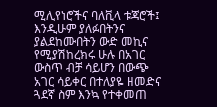ሚሊየነሮችና ባለቪላ ቱጃሮች፤ እንዲሁም ያለፉበትንና ያልደከሙበትን ውድ መኪና የሚያሽከረክሩ ሁሉ በአገር ውስጥ ብቻ ሳይሆን በውጭ አገር ሳይቀር በተለያዬ ዘመድና ጓደኛ ስም እንኳ የተቀመጠ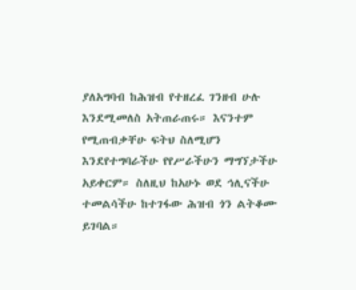ያለአግባብ ከሕዝብ የተዘረፈ ገንዘብ ሁሉ እንደሚመለስ አትጠራጠሩ። እናንተም የሚጠብቃቸሁ ፍትህ ስለሚሆን እንደየተግባራችሁ የየሥራችሁን ማግኘታችሁ አይቀርም። ስለዚህ ከአሁኑ ወደ ኅሊናችሁ ተመልሳችሁ ከተገፋው ሕዝብ ጎን ልትቆሙ ይገባል።